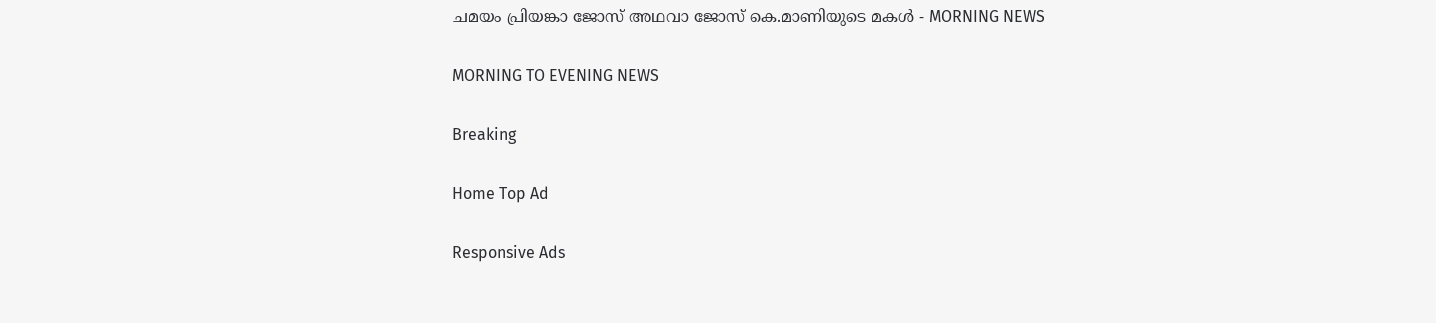ചമയം പ്രിയങ്കാ ജോസ് അഥവാ ജോസ് കെ.മാണിയുടെ മകൾ - MORNING NEWS

MORNING TO EVENING NEWS

Breaking

Home Top Ad

Responsive Ads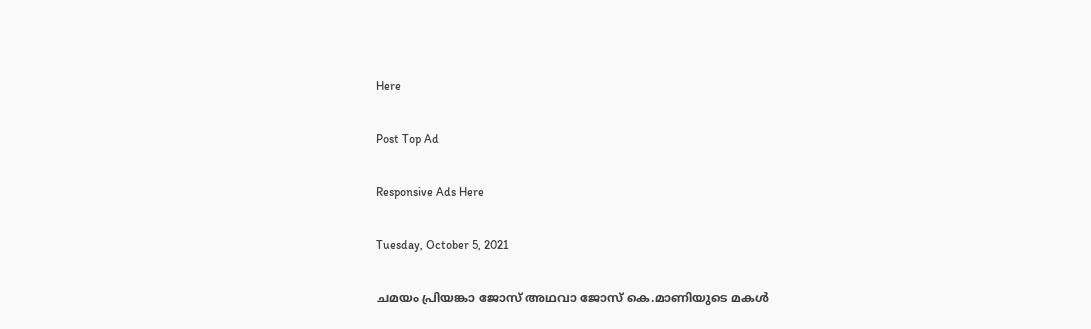Here

Post Top Ad

Responsive Ads Here

Tuesday, October 5, 2021

ചമയം പ്രിയങ്കാ ജോസ് അഥവാ ജോസ് കെ.മാണിയുടെ മകൾ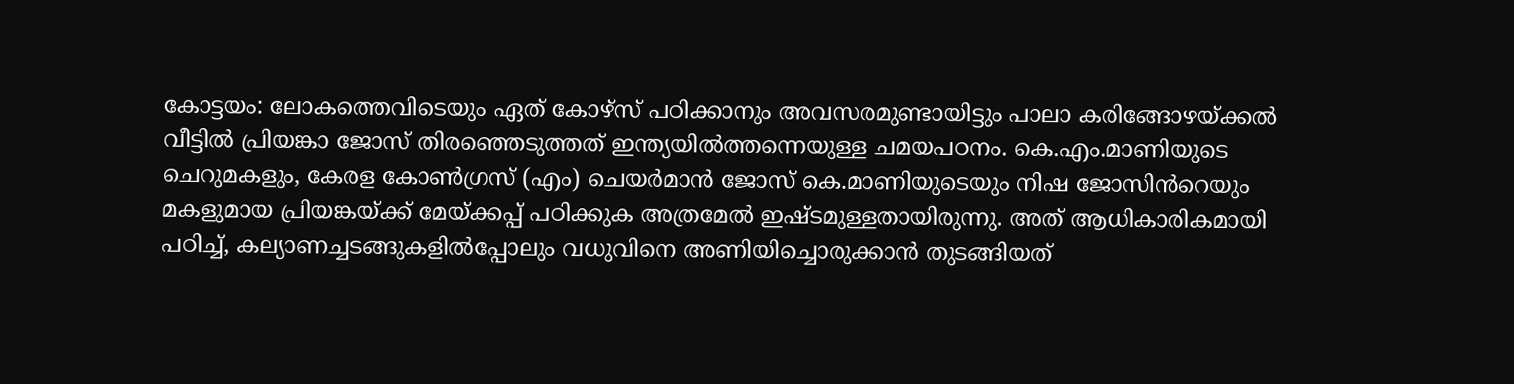കോട്ടയം: ലോകത്തെവിടെയും ഏത് കോഴ്സ് പഠിക്കാനും അവസരമുണ്ടായിട്ടും പാലാ കരിങ്ങോഴയ്ക്കൽ വീട്ടിൽ പ്രിയങ്കാ ജോസ് തിരഞ്ഞെടുത്തത് ഇന്ത്യയിൽത്തന്നെയുള്ള ചമയപഠനം. കെ.എം.മാണിയുടെ ചെറുമകളും, കേരള കോൺഗ്രസ് (എം) ചെയർമാൻ ജോസ് കെ.മാണിയുടെയും നിഷ ജോസിൻറെയും മകളുമായ പ്രിയങ്കയ്ക്ക് മേയ്ക്കപ്പ് പഠിക്കുക അത്രമേൽ ഇഷ്ടമുള്ളതായിരുന്നു. അത് ആധികാരികമായി പഠിച്ച്, കല്യാണച്ചടങ്ങുകളിൽപ്പോലും വധുവിനെ അണിയിച്ചൊരുക്കാൻ തുടങ്ങിയത്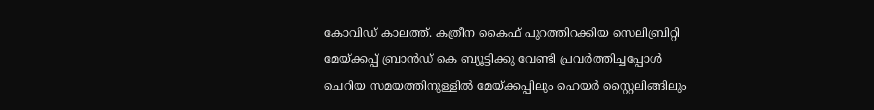കോവിഡ് കാലത്ത്. കത്രീന കൈഫ് പുറത്തിറക്കിയ സെലിബ്രിറ്റി മേയ്ക്കപ്പ് ബ്രാൻഡ് കെ ബ്യൂട്ടിക്കു വേണ്ടി പ്രവർത്തിച്ചപ്പോൾ ചെറിയ സമയത്തിനുള്ളിൽ മേയ്ക്കപ്പിലും ഹെയർ സ്റ്റൈലിങ്ങിലും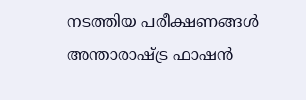നടത്തിയ പരീക്ഷണങ്ങൾ അന്താരാഷ്ട്ര ഫാഷൻ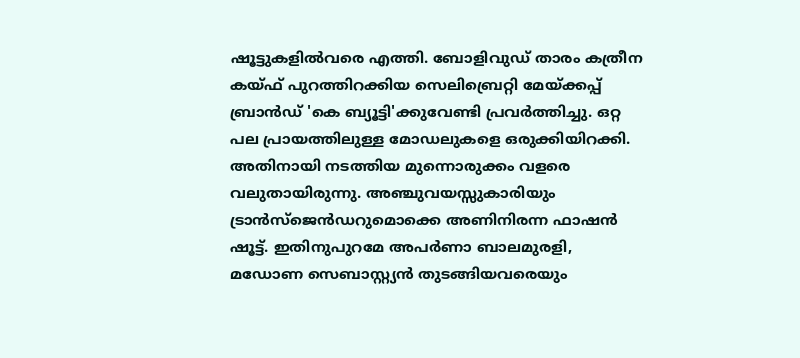ഷൂട്ടുകളിൽവരെ എത്തി. ബോളിവുഡ് താരം കത്രീന കയ്ഫ് പുറത്തിറക്കിയ സെലിബ്രെറ്റി മേയ്ക്കപ്പ് ബ്രാൻഡ് 'കെ ബ്യൂട്ടി'ക്കുവേണ്ടി പ്രവർത്തിച്ചു. ഒറ്റ പല പ്രായത്തിലുള്ള മോഡലുകളെ ഒരുക്കിയിറക്കി. അതിനായി നടത്തിയ മുന്നൊരുക്കം വളരെ വലുതായിരുന്നു. അഞ്ചുവയസ്സുകാരിയും ട്രാൻസ്ജെൻഡറുമൊക്കെ അണിനിരന്ന ഫാഷൻ ഷൂട്ട്. ഇതിനുപുറമേ അപർണാ ബാലമുരളി, മഡോണ സെബാസ്റ്റ്യൻ തുടങ്ങിയവരെയും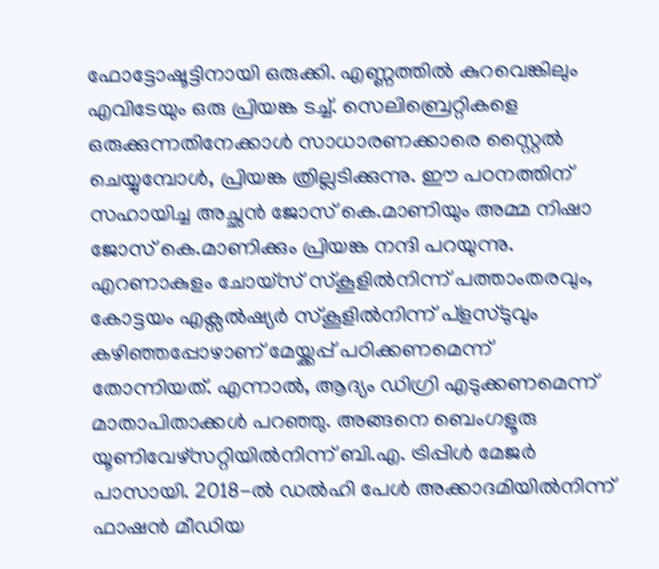ഫോട്ടോഷൂട്ടിനായി ഒരുക്കി. എണ്ണത്തിൽ കുറവെങ്കിലും എവിടേയും ഒരു പ്രിയങ്ക ടച്ച്. സെലിബ്രെറ്റികളെ ഒരുക്കുന്നതിനേക്കാൾ സാധാരണക്കാരെ സ്റ്റൈൽ ചെയ്യുമ്പോൾ, പ്രിയങ്ക ത്രില്ലടിക്കുന്നു. ഈ പഠനത്തിന് സഹായിച്ച അച്ഛൻ ജോസ് കെ.മാണിയും അമ്മ നിഷാ ജോസ് കെ.മാണിക്കും പ്രിയങ്ക നന്ദി പറയുന്നു. എറണാകുളം ചോയ്സ് സ്കൂളിൽനിന്ന് പത്താംതരവും, കോട്ടയം എക്സൽഷ്യർ സ്കൂളിൽനിന്ന് പ്ളസ്ടുവും കഴിഞ്ഞപ്പോഴാണ് മേയ്ക്കപ്പ് പഠിക്കണമെന്ന് തോന്നിയത്. എന്നാൽ, ആദ്യം ഡിഗ്രി എടുക്കണമെന്ന് മാതാപിതാക്കൾ പറഞ്ഞു. അങ്ങനെ ബെംഗളൂരു യൂണിവേഴ്സറ്റിയിൽനിന്ന് ബി.എ. ട്രിപ്പിൾ മേജർ പാസായി. 2018-ൽ ഡൽഹി പേൾ അക്കാദമിയിൽനിന്ന് ഫാഷൻ മീഡിയ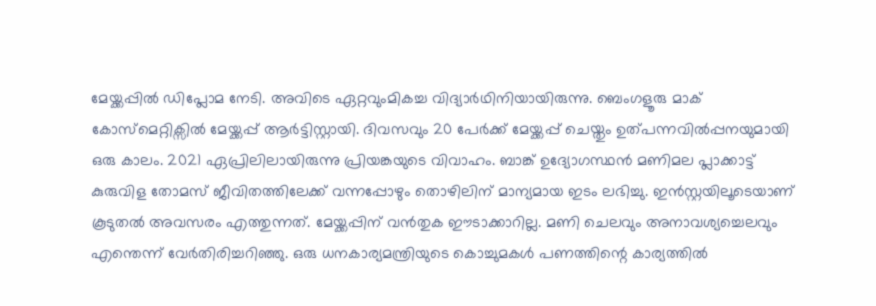മേയ്ക്കപ്പിൽ ഡിപ്ലോമ നേടി. അവിടെ ഏറ്റവുംമികച്ച വിദ്യാർഥിനിയായിരുന്നു. ബെംഗളൂരു മാക് കോസ്മെറ്റിക്സിൽ മേയ്ക്കപ്പ് ആർട്ടിസ്റ്റായി. ദിവസവും 20 പേർക്ക് മേയ്ക്കപ്പ് ചെയ്തും ഉത്പന്നവിൽപ്പനയുമായി ഒരു കാലം. 2021 ഏപ്രിലിലായിരുന്നു പ്രിയങ്കയുടെ വിവാഹം. ബാങ്ക് ഉദ്യോഗസ്ഥൻ മണിമല പ്ലാക്കാട്ട് കുരുവിള തോമസ് ജീവിതത്തിലേക്ക് വന്നപ്പോഴും തൊഴിലിന് മാന്യമായ ഇടം ലഭിച്ചു. ഇൻസ്റ്റയിലൂടെയാണ് കൂടുതൽ അവസരം എത്തുന്നത്. മേയ്ക്കപ്പിന് വൻതുക ഈടാക്കാറില്ല. മണി ചെലവും അനാവശ്യച്ചെലവും എന്തെന്ന് വേർതിരിച്ചറിഞ്ഞു. ഒരു ധനകാര്യമന്ത്രിയുടെ കൊച്ചുമകൾ പണത്തിന്റെ കാര്യത്തിൽ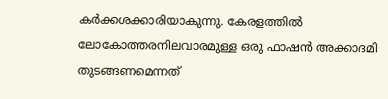കർക്കശക്കാരിയാകുന്നു. കേരളത്തിൽ ലോകോത്തരനിലവാരമുള്ള ഒരു ഫാഷൻ അക്കാദമി തുടങ്ങണമെന്നത്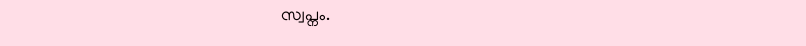സ്വപ്നം.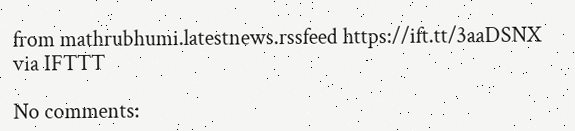from mathrubhumi.latestnews.rssfeed https://ift.tt/3aaDSNX
via IFTTT

No comments: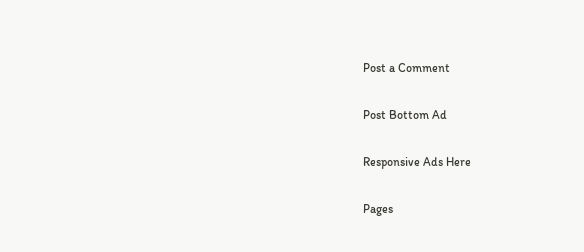Post a Comment

Post Bottom Ad

Responsive Ads Here

Pages